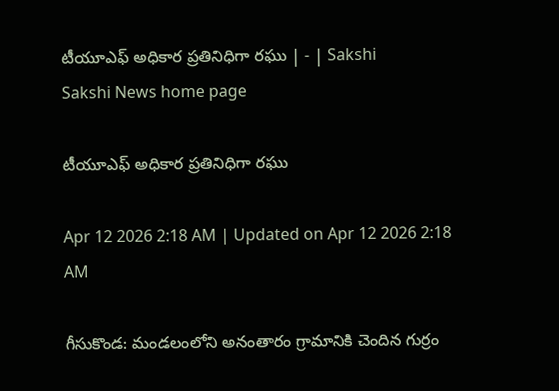టీయూఎఫ్‌ అధికార ప్రతినిధిగా రఘు | - | Sakshi
Sakshi News home page

టీయూఎఫ్‌ అధికార ప్రతినిధిగా రఘు

Apr 12 2026 2:18 AM | Updated on Apr 12 2026 2:18 AM

గీసుకొండ: మండలంలోని అనంతారం గ్రామానికి చెందిన గుర్రం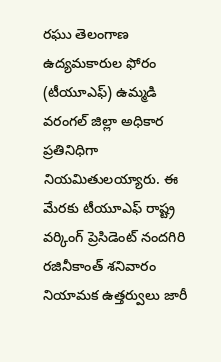రఘు తెలంగాణ ఉద్యమకారుల ఫోరం (టీయూఎఫ్‌) ఉమ్మడి వరంగల్‌ జిల్లా అధికార ప్రతినిధిగా నియమితులయ్యారు. ఈ మేరకు టీయూఎఫ్‌ రాష్ట్ర వర్కింగ్‌ ప్రెసిడెంట్‌ నందగిరి రజినీకాంత్‌ శనివారం నియామక ఉత్తర్వులు జారీ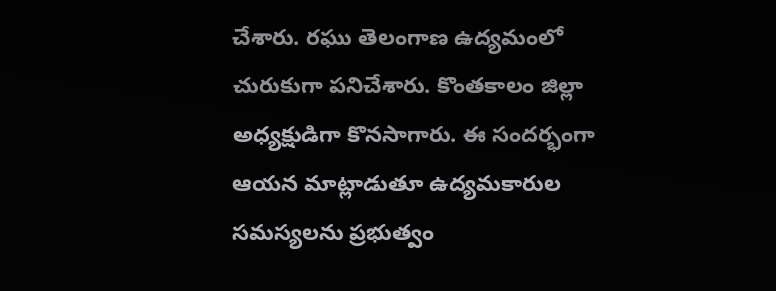చేశారు. రఘు తెలంగాణ ఉద్యమంలో చురుకుగా పనిచేశారు. కొంతకాలం జిల్లా అధ్యక్షుడిగా కొనసాగారు. ఈ సందర్భంగా ఆయన మాట్లాడుతూ ఉద్యమకారుల సమస్యలను ప్రభుత్వం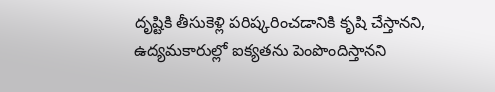దృష్టికి తీసుకెళ్లి పరిష్కరించడానికి కృషి చేస్తానని, ఉద్యమకారుల్లో ఐక్యతను పెంపొందిస్తానని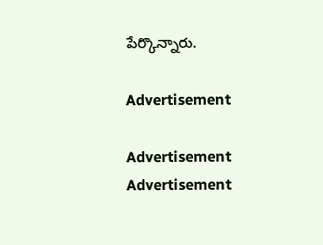పేర్కొన్నారు.

Advertisement

Advertisement
Advertisement